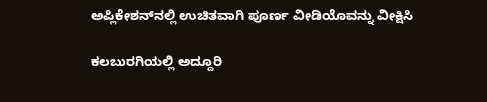ಅಪ್ಲಿಕೇಶನ್‌ನಲ್ಲಿ ಉಚಿತವಾಗಿ ಪೂರ್ಣ ವೀಡಿಯೊವನ್ನು ವೀಕ್ಷಿಸಿ

ಕಲಬುರಗಿಯಲ್ಲಿ ಅದ್ದೂರಿ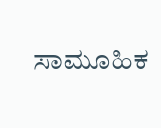ಸಾಮೂಹಿಕ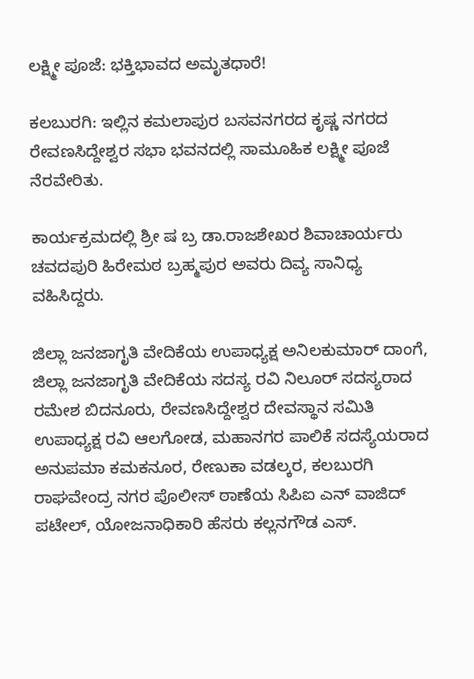ಲಕ್ಷ್ಮೀ ಪೂಜೆ: ಭಕ್ತಿಭಾವದ ಅಮೃತಧಾರೆ!

ಕಲಬುರಗಿ: ಇಲ್ಲಿನ ಕಮಲಾಪುರ ಬಸವನಗರದ ಕೃಷ್ಣ ನಗರದ ರೇವಣಸಿದ್ದೇಶ್ವರ ಸಭಾ ಭವನದಲ್ಲಿ ಸಾಮೂಹಿಕ ಲಕ್ಷ್ಮೀ ಪೂಜೆ ನೆರವೇರಿತು.

ಕಾರ್ಯಕ್ರಮದಲ್ಲಿ ಶ್ರೀ ಷ ಬ್ರ ಡಾ.ರಾಜಶೇಖರ ಶಿವಾಚಾರ್ಯರು ಚವದಪುರಿ ಹಿರೇಮಠ ಬ್ರಹ್ಮಪುರ ಅವರು ದಿವ್ಯ ಸಾನಿಧ್ಯ ವಹಿಸಿದ್ದರು.

ಜಿಲ್ಲಾ ಜನಜಾಗೃತಿ ವೇದಿಕೆಯ ಉಪಾಧ್ಯಕ್ಷ ಅನಿಲಕುಮಾರ್ ದಾಂಗೆ, ಜಿಲ್ಲಾ ಜನಜಾಗೃತಿ ವೇದಿಕೆಯ ಸದಸ್ಯ ರವಿ ನಿಲೂರ್ ಸದಸ್ಯರಾದ ರಮೇಶ ಬಿದನೂರು, ರೇವಣಸಿದ್ದೇಶ್ವರ ದೇವಸ್ಥಾನ ಸಮಿತಿ ಉಪಾಧ್ಯಕ್ಷ ರವಿ ಆಲಗೋಡ, ಮಹಾನಗರ ಪಾಲಿಕೆ ಸದಸ್ಯೆಯರಾದ ಅನುಪಮಾ ಕಮಕನೂರ, ರೇಣುಕಾ ವಡಲ್ಕರ, ಕಲಬುರಗಿ ರಾಘವೇಂದ್ರ ನಗರ ಪೊಲೀಸ್ ಠಾಣೆಯ ಸಿಪಿಐ‌ ಎನ್ ವಾಜಿದ್ ಪಟೇಲ್, ಯೋಜನಾಧಿಕಾರಿ ಹೆಸರು ಕಲ್ಲನಗೌಡ ಎಸ್.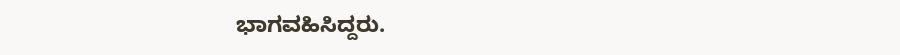ಭಾಗವಹಿಸಿದ್ದರು.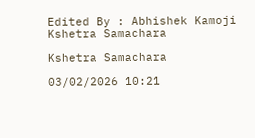Edited By : Abhishek Kamoji
Kshetra Samachara

Kshetra Samachara

03/02/2026 10:21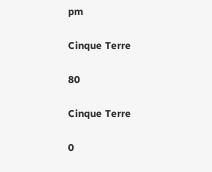pm

Cinque Terre

80

Cinque Terre

0